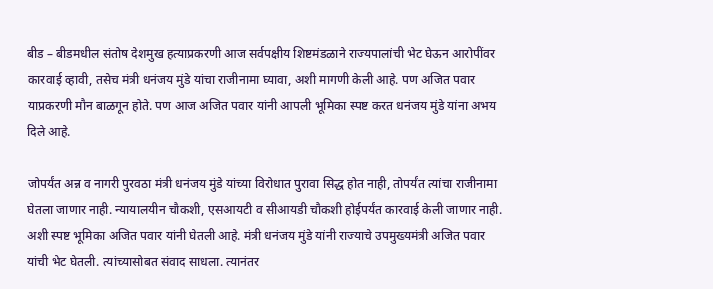बीड – बीडमधील संतोष देशमुख हत्याप्रकरणी आज सर्वपक्षीय शिष्टमंडळाने राज्यपालांची भेट घेऊन आरोपींवर कारवाई व्हावी, तसेच मंत्री धनंजय मुंडे यांचा राजीनामा घ्यावा, अशी मागणी केली आहे. पण अजित पवार याप्रकरणी मौन बाळगून होते. पण आज अजित पवार यांनी आपली भूमिका स्पष्ट करत धनंजय मुंडे यांना अभय दिले आहे.

जोपर्यंत अन्न व नागरी पुरवठा मंत्री धनंजय मुंडे यांच्या विरोधात पुरावा सिद्ध होत नाही, तोपर्यंत त्यांचा राजीनामा घेतला जाणार नाही. न्यायालयीन चौकशी, एसआयटी व सीआयडी चौकशी होईपर्यंत कारवाई केली जाणार नाही. अशी स्पष्ट भूमिका अजित पवार यांनी घेतली आहे. मंत्री धनंजय मुंडे यांनी राज्याचे उपमुख्यमंत्री अजित पवार यांची भेट घेतली. त्यांच्यासोबत संवाद साधला. त्यानंतर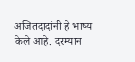अजितदादांनी हे भाष्य केले आहे. दरम्यान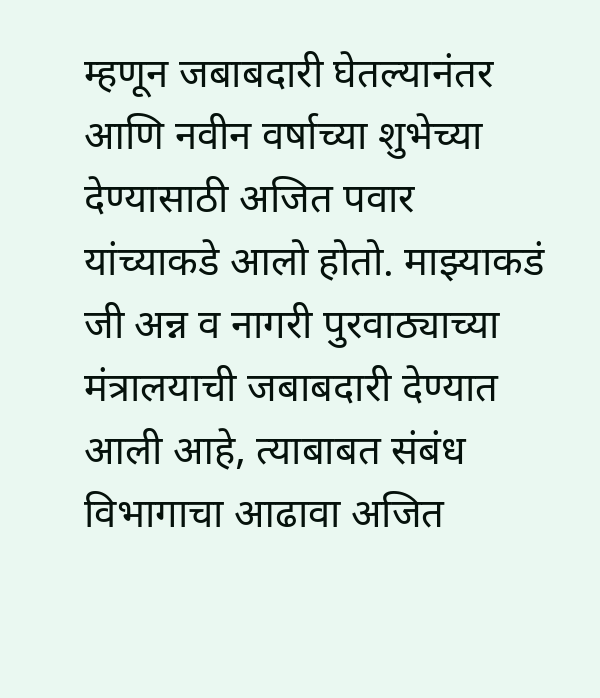म्हणून जबाबदारी घेतल्यानंतर आणि नवीन वर्षाच्या शुभेच्या देण्यासाठी अजित पवार यांच्याकडे आलो होतो. माझ्याकडं जी अन्न व नागरी पुरवाठ्याच्या मंत्रालयाची जबाबदारी देण्यात आली आहे, त्याबाबत संबंध विभागाचा आढावा अजित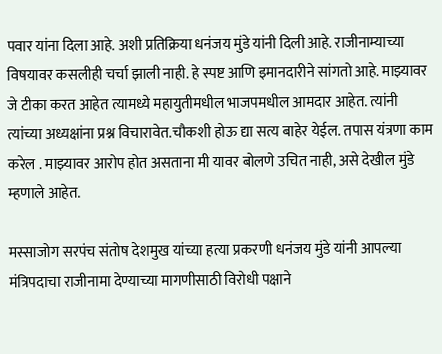पवार यांना दिला आहे. अशी प्रतिक्रिया धनंजय मुंडे यांनी दिली आहे. राजीनाम्याच्या विषयावर कसलीही चर्चा झाली नाही. हे स्पष्ट आणि इमानदारीने सांगतो आहे. माझ्यावर जे टीका करत आहेत त्यामध्ये महायुतीमधील भाजपमधील आमदार आहेत. त्यांनी त्यांच्या अध्यक्षांना प्रश्न विचारावेत.चौकशी होऊ द्या सत्य बाहेर येईल. तपास यंत्रणा काम करेल . माझ्यावर आरोप होत असताना मी यावर बोलणे उचित नाही, असे देखील मुंडे म्हणाले आहेत.

मस्साजोग सरपंच संतोष देशमुख यांच्या हत्या प्रकरणी धनंजय मुंडे यांनी आपल्या मंत्रिपदाचा राजीनामा देण्याच्या मागणीसाठी विरोधी पक्षाने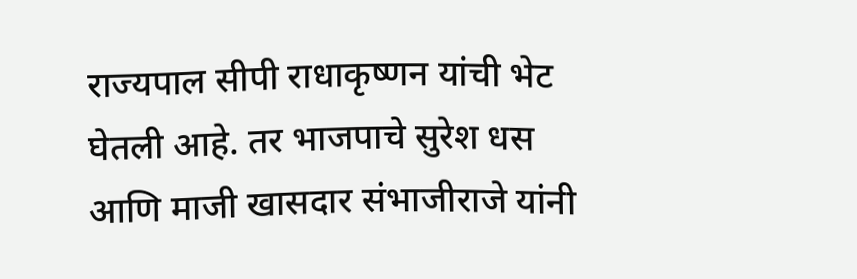राज्यपाल सीपी राधाकृष्णन यांची भेट घेतली आहे. तर भाजपाचे सुरेश धस आणि माजी खासदार संभाजीराजे यांनी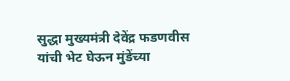सुद्धा मुख्यमंत्री देवेंद्र फडणवीस यांची भेट घेऊन मुंडेंच्या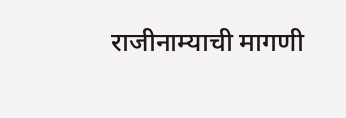राजीनाम्याची मागणी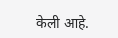केली आहे.